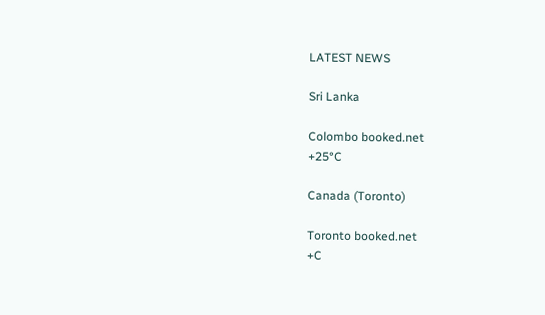LATEST NEWS

Sri Lanka

Colombo booked.net
+25°C

Canada (Toronto)

Toronto booked.net
+C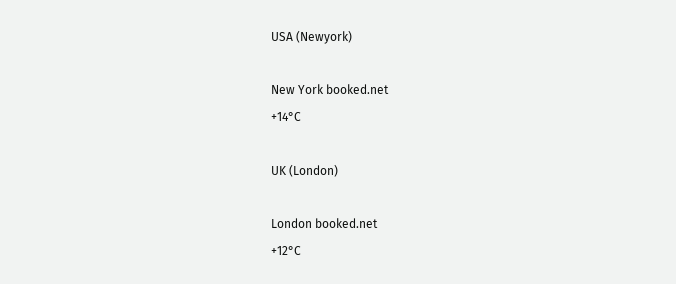USA (Newyork)

New York booked.net
+14°C

UK (London)

London booked.net
+12°C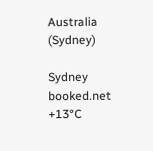Australia (Sydney)

Sydney booked.net
+13°C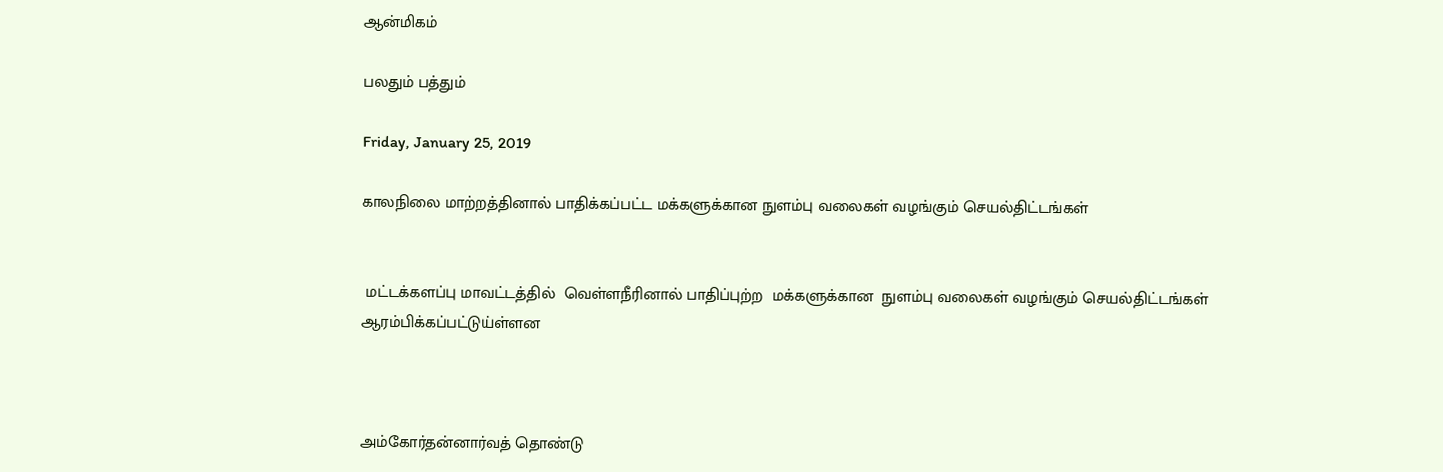ஆன்மிகம்

பலதும் பத்தும்

Friday, January 25, 2019

காலநிலை மாற்றத்தினால் பாதிக்கப்பட்ட மக்களுக்கான நுளம்பு வலைகள் வழங்கும் செயல்திட்டங்கள்


 மட்டக்களப்பு மாவட்டத்தில்  வெள்ளநீரினால் பாதிப்புற்ற  மக்களுக்கான  நுளம்பு வலைகள் வழங்கும் செயல்திட்டங்கள் ஆரம்பிக்கப்பட்டுய்ள்ளன



அம்கோர்தன்னார்வத் தொண்டு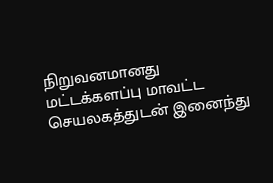நிறுவனமானது மட்டக்களப்பு மாவட்ட செயலகத்துடன் இனைந்து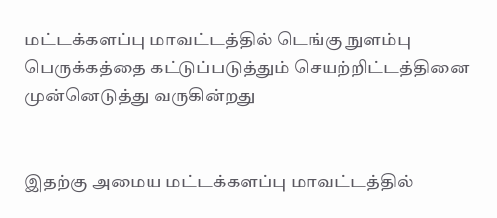மட்டக்களப்பு மாவட்டத்தில் டெங்கு நுளம்பு பெருக்கத்தை கட்டுப்படுத்தும் செயற்றிட்டத்தினை  முன்னெடுத்து வருகின்றது


இதற்கு அமைய மட்டக்களப்பு மாவட்டத்தில்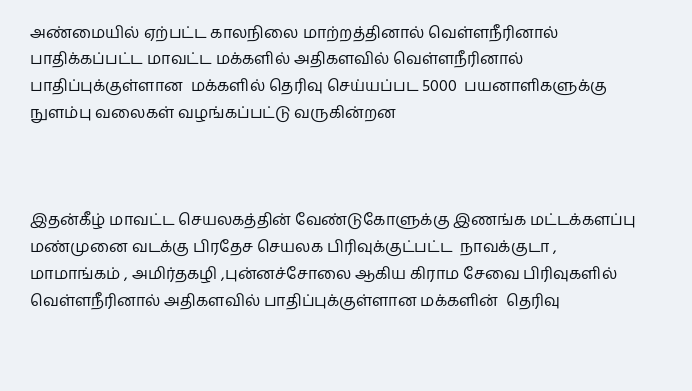அண்மையில் ஏற்பட்ட காலநிலை மாற்றத்தினால் வெள்ளநீரினால் பாதிக்கப்பட்ட மாவட்ட மக்களில் அதிகளவில் வெள்ளநீரினால் பாதிப்புக்குள்ளான  மக்களில் தெரிவு செய்யப்பட 5000  பயனாளிகளுக்கு நுளம்பு வலைகள் வழங்கப்பட்டு வருகின்றன



இதன்கீழ் மாவட்ட செயலகத்தின் வேண்டுகோளுக்கு இணங்க மட்டக்களப்பு மண்முனை வடக்கு பிரதேச செயலக பிரிவுக்குட்பட்ட  நாவக்குடா , மாமாங்கம் , அமிர்தகழி ,புன்னச்சோலை ஆகிய கிராம சேவை பிரிவுகளில் வெள்ளநீரினால் அதிகளவில் பாதிப்புக்குள்ளான மக்களின்  தெரிவு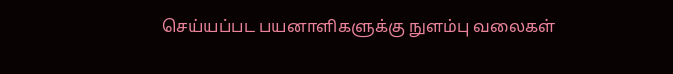செய்யப்பட பயனாளிகளுக்கு நுளம்பு வலைகள்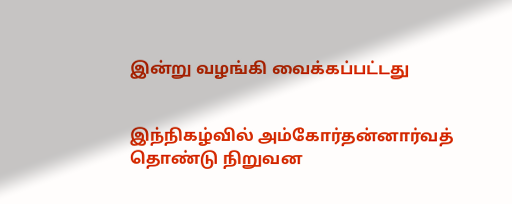இன்று வழங்கி வைக்கப்பட்டது


இந்நிகழ்வில் அம்கோர்தன்னார்வத் தொண்டு நிறுவன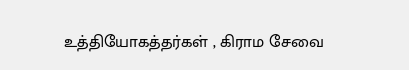உத்தியோகத்தர்கள் , கிராம சேவை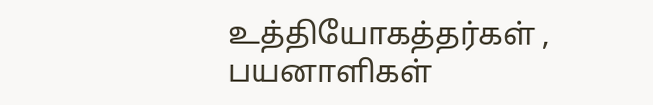உத்தியோகத்தர்கள் , பயனாளிகள்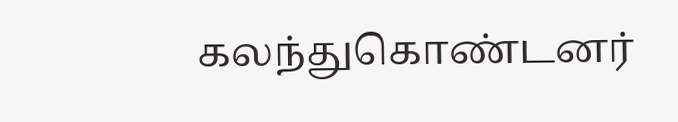கலந்துகொண்டனர்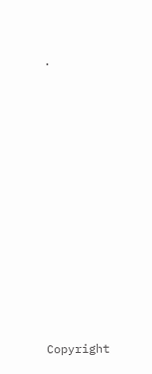.











Copyright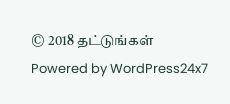© 2018 தட்டுங்கள்
Powered by WordPress24x7